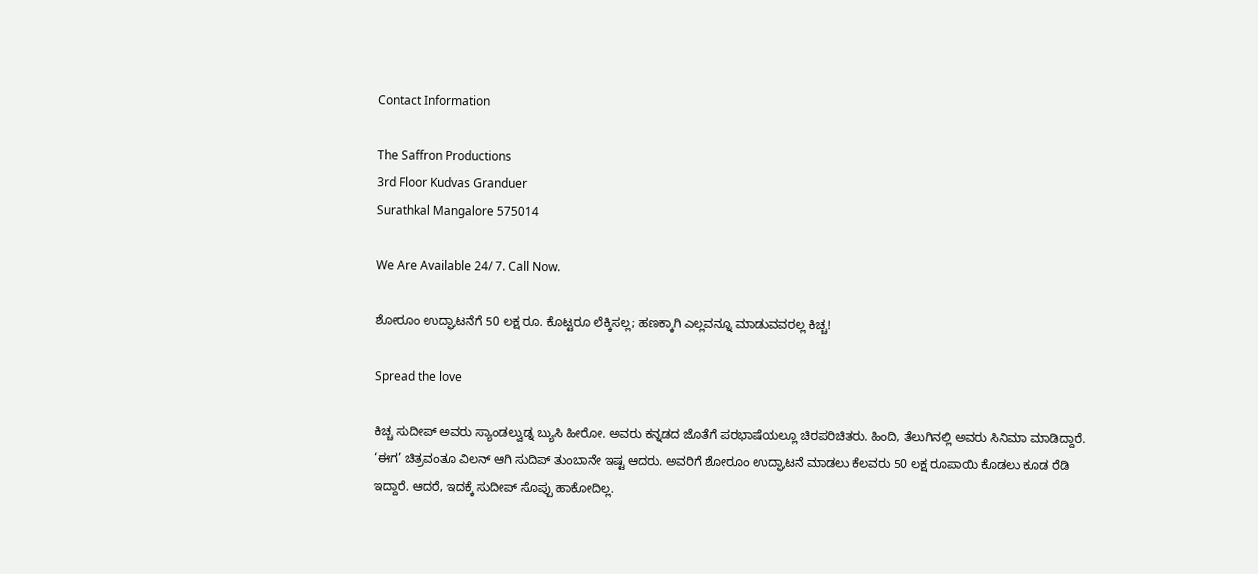Contact Information

The Saffron Productions
3rd Floor Kudvas Granduer
Surathkal Mangalore 575014

We Are Available 24/ 7. Call Now.

ಶೋರೂಂ ಉದ್ಘಾಟನೆಗೆ 50 ಲಕ್ಷ ರೂ. ಕೊಟ್ಟರೂ ಲೆಕ್ಕಿಸಲ್ಲ; ಹಣಕ್ಕಾಗಿ ಎಲ್ಲವನ್ನೂ ಮಾಡುವವರಲ್ಲ ಕಿಚ್ಚ!

Spread the love

ಕಿಚ್ಚ ಸುದೀಪ್ ಅವರು ಸ್ಯಾಂಡಲ್ವುಡ್ನ ಬ್ಯುಸಿ ಹೀರೋ. ಅವರು ಕನ್ನಡದ ಜೊತೆಗೆ ಪರಭಾಷೆಯಲ್ಲೂ ಚಿರಪರಿಚಿತರು. ಹಿಂದಿ, ತೆಲುಗಿನಲ್ಲಿ ಅವರು ಸಿನಿಮಾ ಮಾಡಿದ್ದಾರೆ. ‘ಈಗ’ ಚಿತ್ರವಂತೂ ವಿಲನ್ ಆಗಿ ಸುದಿಪ್ ತುಂಬಾನೇ ಇಷ್ಟ ಆದರು. ಅವರಿಗೆ ಶೋರೂಂ ಉದ್ಘಾಟನೆ ಮಾಡಲು ಕೆಲವರು 50 ಲಕ್ಷ ರೂಪಾಯಿ ಕೊಡಲು ಕೂಡ ರೆಡಿ ಇದ್ದಾರೆ. ಆದರೆ, ಇದಕ್ಕೆ ಸುದೀಪ್ ಸೊಪ್ಪು ಹಾಕೋದಿಲ್ಲ.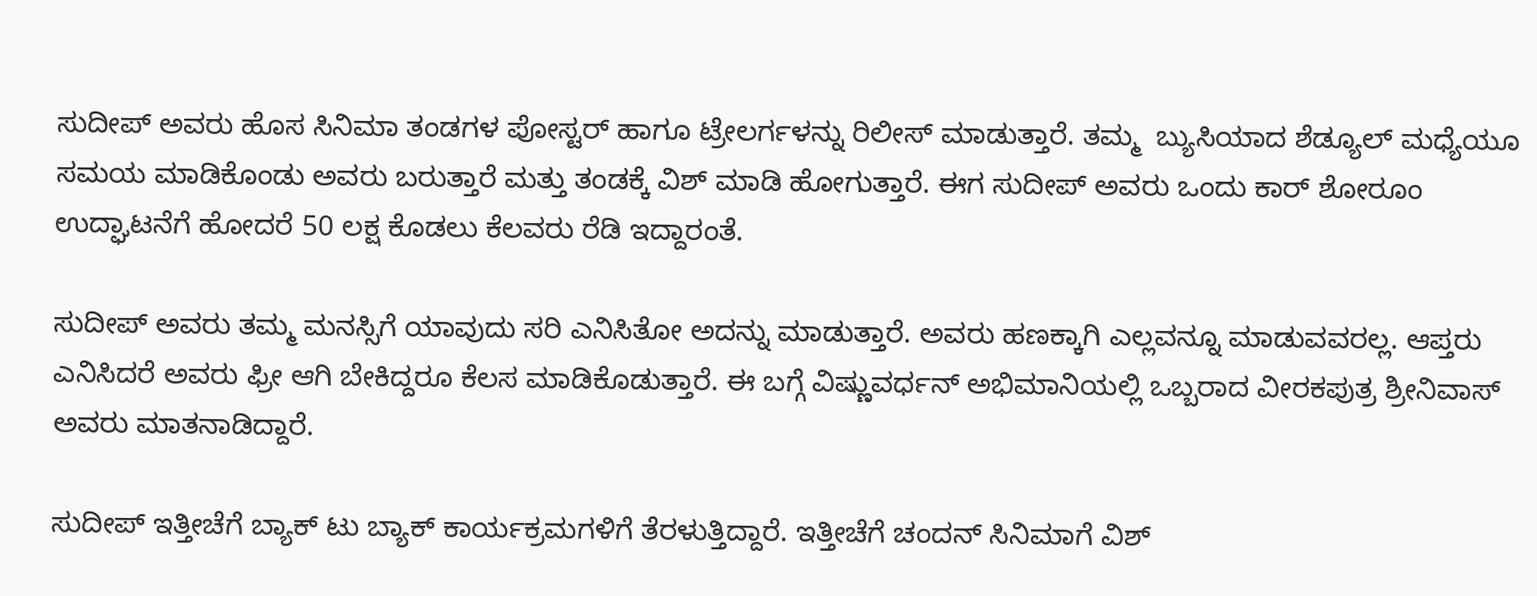ಸುದೀಪ್ ಅವರು ಹೊಸ ಸಿನಿಮಾ ತಂಡಗಳ ಪೋಸ್ಟರ್ ಹಾಗೂ ಟ್ರೇಲರ್ಗಳನ್ನು ರಿಲೀಸ್ ಮಾಡುತ್ತಾರೆ. ತಮ್ಮ  ಬ್ಯುಸಿಯಾದ ಶೆಡ್ಯೂಲ್ ಮಧ್ಯೆಯೂ ಸಮಯ ಮಾಡಿಕೊಂಡು ಅವರು ಬರುತ್ತಾರೆ ಮತ್ತು ತಂಡಕ್ಕೆ ವಿಶ್ ಮಾಡಿ ಹೋಗುತ್ತಾರೆ. ಈಗ ಸುದೀಪ್ ಅವರು ಒಂದು ಕಾರ್ ಶೋರೂಂ ಉದ್ಘಾಟನೆಗೆ ಹೋದರೆ 50 ಲಕ್ಷ ಕೊಡಲು ಕೆಲವರು ರೆಡಿ ಇದ್ದಾರಂತೆ.

ಸುದೀಪ್ ಅವರು ತಮ್ಮ ಮನಸ್ಸಿಗೆ ಯಾವುದು ಸರಿ ಎನಿಸಿತೋ ಅದನ್ನು ಮಾಡುತ್ತಾರೆ. ಅವರು ಹಣಕ್ಕಾಗಿ ಎಲ್ಲವನ್ನೂ ಮಾಡುವವರಲ್ಲ. ಆಪ್ತರು ಎನಿಸಿದರೆ ಅವರು ಫ್ರೀ ಆಗಿ ಬೇಕಿದ್ದರೂ ಕೆಲಸ ಮಾಡಿಕೊಡುತ್ತಾರೆ. ಈ ಬಗ್ಗೆ ವಿಷ್ಣುವರ್ಧನ್ ಅಭಿಮಾನಿಯಲ್ಲಿ ಒಬ್ಬರಾದ ವೀರಕಪುತ್ರ ಶ್ರೀನಿವಾಸ್ ಅವರು ಮಾತನಾಡಿದ್ದಾರೆ.

ಸುದೀಪ್ ಇತ್ತೀಚೆಗೆ ಬ್ಯಾಕ್ ಟು ಬ್ಯಾಕ್ ಕಾರ್ಯಕ್ರಮಗಳಿಗೆ ತೆರಳುತ್ತಿದ್ದಾರೆ. ಇತ್ತೀಚೆಗೆ ಚಂದನ್ ಸಿನಿಮಾಗೆ ವಿಶ್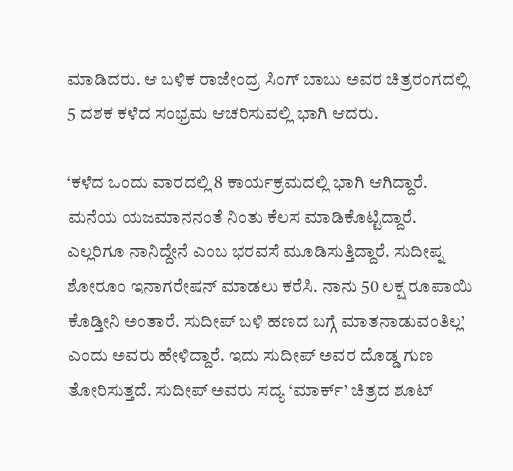ಮಾಡಿದರು. ಆ ಬಳಿಕ ರಾಜೇಂದ್ರ ಸಿಂಗ್ ಬಾಬು ಅವರ ಚಿತ್ರರಂಗದಲ್ಲಿ 5 ದಶಕ ಕಳೆದ ಸಂಭ್ರಮ ಆಚರಿಸುವಲ್ಲಿ ಭಾಗಿ ಆದರು.

‘ಕಳೆದ ಒಂದು ವಾರದಲ್ಲಿ 8 ಕಾರ್ಯಕ್ರಮದಲ್ಲಿ ಭಾಗಿ ಆಗಿದ್ದಾರೆ. ಮನೆಯ ಯಜಮಾನನಂತೆ ನಿಂತು ಕೆಲಸ ಮಾಡಿಕೊಟ್ಟಿದ್ದಾರೆ. ಎಲ್ಲರಿಗೂ ನಾನಿದ್ದೇನೆ ಎಂಬ ಭರವಸೆ ಮೂಡಿಸುತ್ತಿದ್ದಾರೆ. ಸುದೀಪ್ನ ಶೋರೂಂ ಇನಾಗರೇಷನ್ ಮಾಡಲು ಕರೆಸಿ. ನಾನು 50 ಲಕ್ಷ ರೂಪಾಯಿ ಕೊಡ್ತೀನಿ ಅಂತಾರೆ. ಸುದೀಪ್ ಬಳಿ ಹಣದ ಬಗ್ಗೆ ಮಾತನಾಡುವಂತಿಲ್ಲ’ ಎಂದು ಅವರು ಹೇಳಿದ್ದಾರೆ. ಇದು ಸುದೀಪ್ ಅವರ ದೊಡ್ಡ ಗುಣ ತೋರಿಸುತ್ತದೆ. ಸುದೀಪ್ ಅವರು ಸದ್ಯ ‘ಮಾರ್ಕ್’ ಚಿತ್ರದ ಶೂಟ್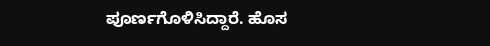ಪೂರ್ಣಗೊಳಿಸಿದ್ದಾರೆ. ಹೊಸ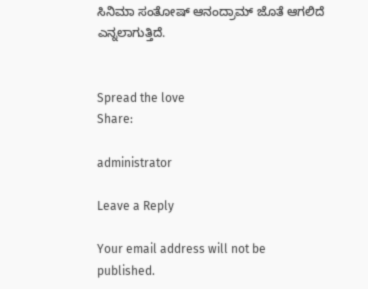ಸಿನಿಮಾ ಸಂತೋಷ್ ಆನಂದ್ರಾಮ್ ಜೊತೆ ಆಗಲಿದೆ ಎನ್ನಲಾಗುತ್ತಿದೆ.


Spread the love
Share:

administrator

Leave a Reply

Your email address will not be published.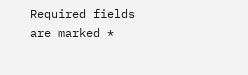Required fields are marked *